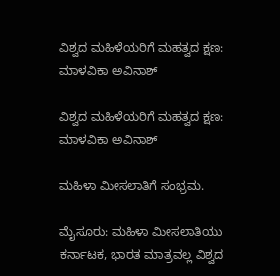ವಿಶ್ವದ ಮಹಿಳೆಯರಿಗೆ ಮಹತ್ವದ ಕ್ಷಣ: ಮಾಳವಿಕಾ ಅವಿನಾಶ್

ವಿಶ್ವದ ಮಹಿಳೆಯರಿಗೆ ಮಹತ್ವದ ಕ್ಷಣ: ಮಾಳವಿಕಾ ಅವಿನಾಶ್

ಮಹಿಳಾ ಮೀಸಲಾತಿಗೆ ಸಂಭ್ರಮ.

ಮೈಸೂರು: ಮಹಿಳಾ ಮೀಸಲಾತಿಯು ಕರ್ನಾಟಕ, ಭಾರತ ಮಾತ್ರವಲ್ಲ ವಿಶ್ವದ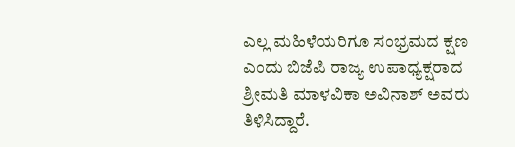ಎಲ್ಲ ಮಹಿಳೆಯರಿಗೂ ಸಂಭ್ರಮದ ಕ್ಷಣ ಎಂದು ಬಿಜೆಪಿ ರಾಜ್ಯ ಉಪಾಧ್ಯಕ್ಷರಾದ ಶ್ರೀಮತಿ ಮಾಳವಿಕಾ ಅವಿನಾಶ್ ಅವರು ತಿಳಿಸಿದ್ದಾರೆ.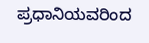ಪ್ರಧಾನಿಯವರಿಂದ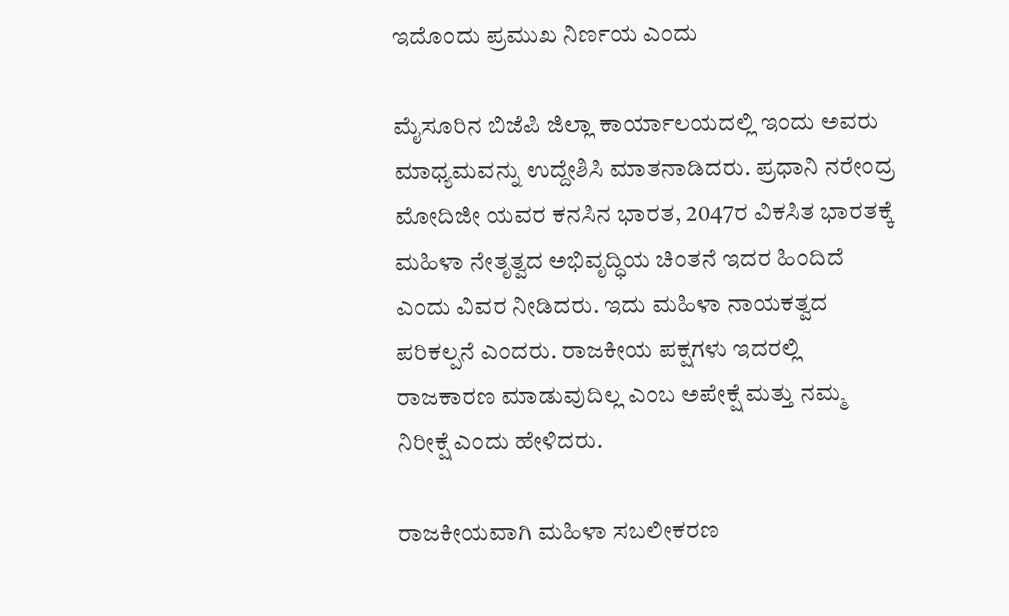ಇದೊಂದು ಪ್ರಮುಖ ನಿರ್ಣಯ ಎಂದು

ಮೈಸೂರಿನ ಬಿಜೆಪಿ ಜಿಲ್ಲಾ ಕಾರ್ಯಾಲಯದಲ್ಲಿ ಇಂದು ಅವರು ಮಾಧ್ಯಮವನ್ನು ಉದ್ದೇಶಿಸಿ ಮಾತನಾಡಿದರು. ಪ್ರಧಾನಿ ನರೇಂದ್ರ ಮೋದಿಜೀ ಯವರ ಕನಸಿನ ಭಾರತ, 2047ರ ವಿಕಸಿತ ಭಾರತಕ್ಕೆ ಮಹಿಳಾ ನೇತೃತ್ವದ ಅಭಿವೃದ್ಧಿಯ ಚಿಂತನೆ ಇದರ ಹಿಂದಿದೆ ಎಂದು ವಿವರ ನೀಡಿದರು. ಇದು ಮಹಿಳಾ ನಾಯಕತ್ವದ ಪರಿಕಲ್ಪನೆ ಎಂದರು. ರಾಜಕೀಯ ಪಕ್ಷಗಳು ಇದರಲ್ಲಿ ರಾಜಕಾರಣ ಮಾಡುವುದಿಲ್ಲ ಎಂಬ ಅಪೇಕ್ಷೆ ಮತ್ತು ನಮ್ಮ ನಿರೀಕ್ಷೆ ಎಂದು ಹೇಳಿದರು.

ರಾಜಕೀಯವಾಗಿ ಮಹಿಳಾ ಸಬಲೀಕರಣ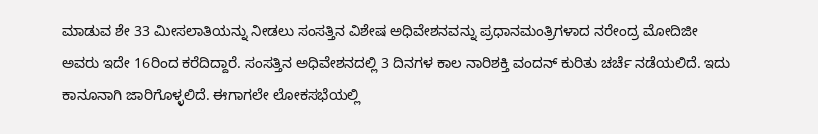ಮಾಡುವ ಶೇ 33 ಮೀಸಲಾತಿಯನ್ನು ನೀಡಲು ಸಂಸತ್ತಿನ ವಿಶೇಷ ಅಧಿವೇಶನವನ್ನು ಪ್ರಧಾನಮಂತ್ರಿಗಳಾದ ನರೇಂದ್ರ ಮೋದಿಜೀ ಅವರು ಇದೇ 16ರಿಂದ ಕರೆದಿದ್ದಾರೆ. ಸಂಸತ್ತಿನ ಅಧಿವೇಶನದಲ್ಲಿ 3 ದಿನಗಳ ಕಾಲ ನಾರಿಶಕ್ತಿ ವಂದನ್ ಕುರಿತು ಚರ್ಚೆ ನಡೆಯಲಿದೆ. ಇದು ಕಾನೂನಾಗಿ ಜಾರಿಗೊಳ್ಳಲಿದೆ. ಈಗಾಗಲೇ ಲೋಕಸಭೆಯಲ್ಲಿ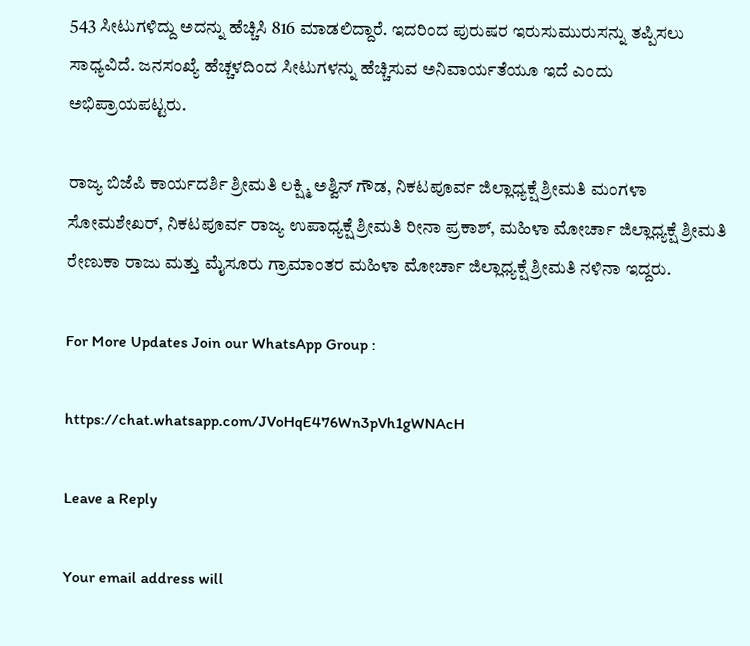543 ಸೀಟುಗಳಿದ್ದು ಅದನ್ನು ಹೆಚ್ಚಿಸಿ 816 ಮಾಡಲಿದ್ದಾರೆ. ಇದರಿಂದ ಪುರುಷರ ಇರುಸುಮುರುಸನ್ನು ತಪ್ಪಿಸಲು ಸಾಧ್ಯವಿದೆ. ಜನಸಂಖ್ಯೆ ಹೆಚ್ಚಳದಿಂದ ಸೀಟುಗಳನ್ನು ಹೆಚ್ಚಿಸುವ ಅನಿವಾರ್ಯತೆಯೂ ಇದೆ ಎಂದು ಅಭಿಪ್ರಾಯಪಟ್ಟರು.

ರಾಜ್ಯ ಬಿಜೆಪಿ ಕಾರ್ಯದರ್ಶಿ ಶ್ರೀಮತಿ ಲಕ್ಷ್ಮಿ ಅಶ್ವಿನ್ ಗೌಡ, ನಿಕಟಪೂರ್ವ ಜಿಲ್ಲಾಧ್ಯಕ್ಷೆ ಶ್ರೀಮತಿ ಮಂಗಳಾ ಸೋಮಶೇಖರ್, ನಿಕಟಪೂರ್ವ ರಾಜ್ಯ ಉಪಾಧ್ಯಕ್ಷೆ ಶ್ರೀಮತಿ ರೀನಾ ಪ್ರಕಾಶ್, ಮಹಿಳಾ ಮೋರ್ಚಾ ಜಿಲ್ಲಾಧ್ಯಕ್ಷೆ ಶ್ರೀಮತಿ ರೇಣುಕಾ ರಾಜು ಮತ್ತು ಮೈಸೂರು ಗ್ರಾಮಾಂತರ ಮಹಿಳಾ ಮೋರ್ಚಾ ಜಿಲ್ಲಾಧ್ಯಕ್ಷೆ ಶ್ರೀಮತಿ ನಳಿನಾ ಇದ್ದರು.

For More Updates Join our WhatsApp Group :

https://chat.whatsapp.com/JVoHqE476Wn3pVh1gWNAcH

Leave a Reply

Your email address will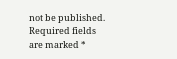not be published. Required fields are marked *